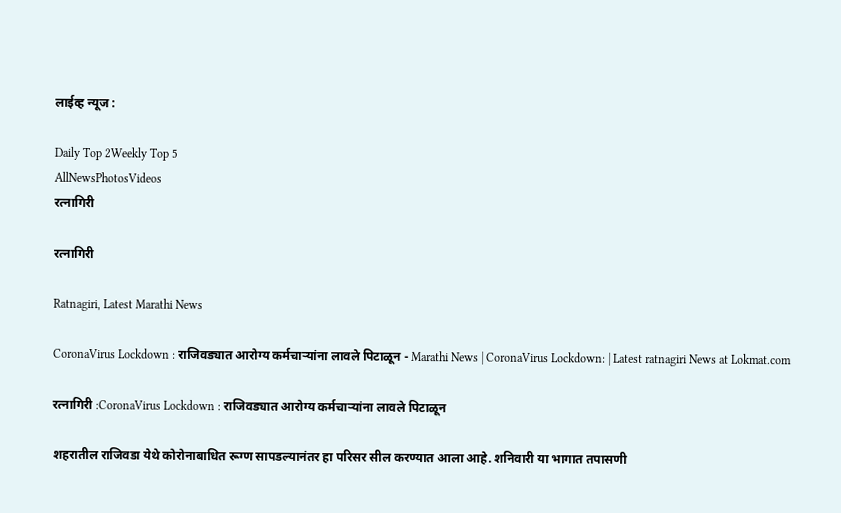लाईव्ह न्यूज :

Daily Top 2Weekly Top 5
AllNewsPhotosVideos
रत्नागिरी

रत्नागिरी

Ratnagiri, Latest Marathi News

CoronaVirus Lockdown : राजिवड्यात आरोग्य कर्मचाऱ्यांना लावले पिटाळून - Marathi News | CoronaVirus Lockdown: | Latest ratnagiri News at Lokmat.com

रत्नागिरी :CoronaVirus Lockdown : राजिवड्यात आरोग्य कर्मचाऱ्यांना लावले पिटाळून

शहरातील राजिवडा येथे कोरोनाबाधित रूग्ण सापडल्यानंतर हा परिसर सील करण्यात आला आहे. शनिवारी या भागात तपासणी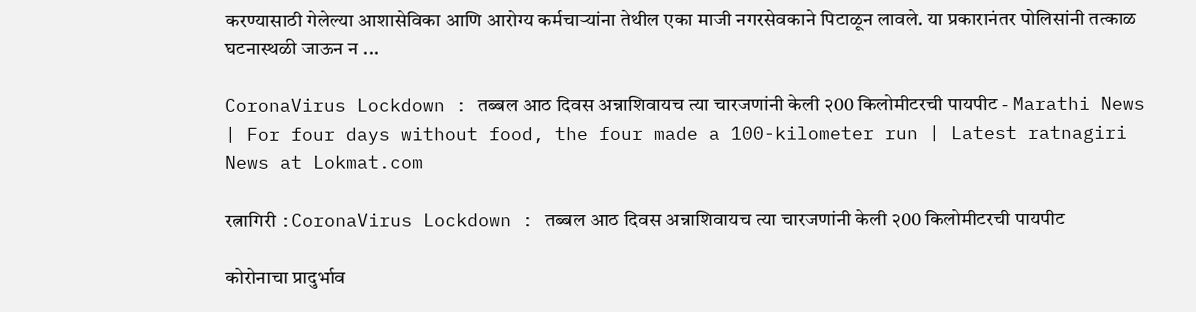करण्यासाठी गेलेल्या आशासेविका आणि आरोग्य कर्मचाऱ्यांना तेथील एका माजी नगरसेवकाने पिटाळून लावले. या प्रकारानंतर पोलिसांनी तत्काळ घटनास्थळी जाऊन न ...

CoronaVirus Lockdown : तब्बल आठ दिवस अन्नाशिवायच त्या चारजणांनी केली २00 किलोमीटरची पायपीट - Marathi News | For four days without food, the four made a 100-kilometer run | Latest ratnagiri News at Lokmat.com

रत्नागिरी :CoronaVirus Lockdown : तब्बल आठ दिवस अन्नाशिवायच त्या चारजणांनी केली २00 किलोमीटरची पायपीट

कोरोनाचा प्रादुर्भाव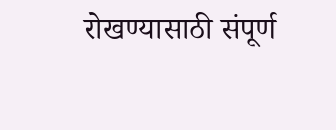रोखण्यासाठी संपूर्ण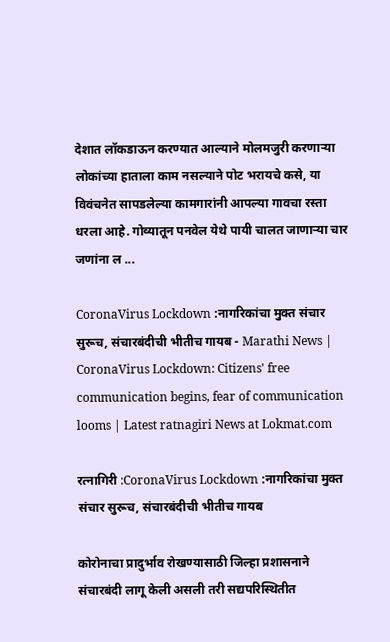देशात लॉकडाऊन करण्यात आल्याने मोलमजुरी करणाऱ्या लोकांच्या हाताला काम नसल्याने पोट भरायचे कसे, या विवंचनेत सापडलेल्या कामगारांनी आपल्या गावचा रस्ता धरला आहे. गोव्यातून पनवेल येथे पायी चालत जाणाऱ्या चार जणांना ल ...

CoronaVirus Lockdown :नागरिकांचा मुक्त संचार सुरूच, संचारबंदीची भीतीच गायब - Marathi News | CoronaVirus Lockdown: Citizens' free communication begins, fear of communication looms | Latest ratnagiri News at Lokmat.com

रत्नागिरी :CoronaVirus Lockdown :नागरिकांचा मुक्त संचार सुरूच, संचारबंदीची भीतीच गायब

कोरोनाचा प्रादुर्भाव रोखण्यासाठी जिल्हा प्रशासनाने संचारबंदी लागू केली असली तरी सद्यपरिस्थितीत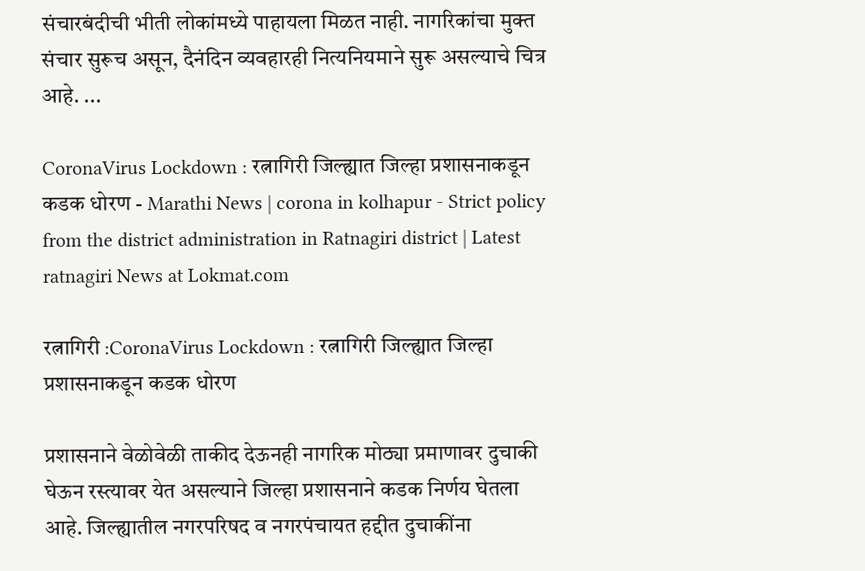संचारबंदीची भीती लोकांमध्ये पाहायला मिळत नाही. नागरिकांचा मुक्त संचार सुरूच असून, दैनंदिन व्यवहारही नित्यनियमाने सुरू असल्याचे चित्र आहे. ...

CoronaVirus Lockdown : रत्नागिरी जिल्ह्यात जिल्हा प्रशासनाकडून कडक धोरण - Marathi News | corona in kolhapur - Strict policy from the district administration in Ratnagiri district | Latest ratnagiri News at Lokmat.com

रत्नागिरी :CoronaVirus Lockdown : रत्नागिरी जिल्ह्यात जिल्हा प्रशासनाकडून कडक धोरण

प्रशासनाने वेळोवेळी ताकीद देऊनही नागरिक मोठ्या प्रमाणावर दुचाकी घेऊन रस्त्यावर येत असल्याने जिल्हा प्रशासनाने कडक निर्णय घेतला आहे. जिल्ह्यातील नगरपरिषद व नगरपंचायत हद्दीत दुचाकींना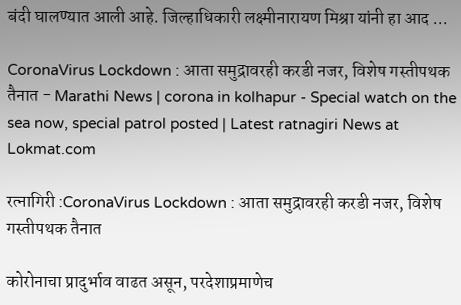बंदी घालण्यात आली आहे. जिल्हाधिकारी लक्ष्मीनारायण मिश्रा यांनी हा आद ...

CoronaVirus Lockdown : आता समुद्रावरही करडी नजर, विशेष गस्तीपथक तैनात - Marathi News | corona in kolhapur - Special watch on the sea now, special patrol posted | Latest ratnagiri News at Lokmat.com

रत्नागिरी :CoronaVirus Lockdown : आता समुद्रावरही करडी नजर, विशेष गस्तीपथक तैनात

कोरोनाचा प्रादुर्भाव वाढत असून, परदेशाप्रमाणेच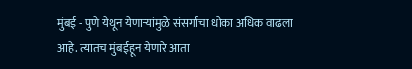मुंबई - पुणे येथून येणाऱ्यांमुळे संसर्गाचा धोका अधिक वाढला आहे. त्यातच मुंबईहून येणारे आता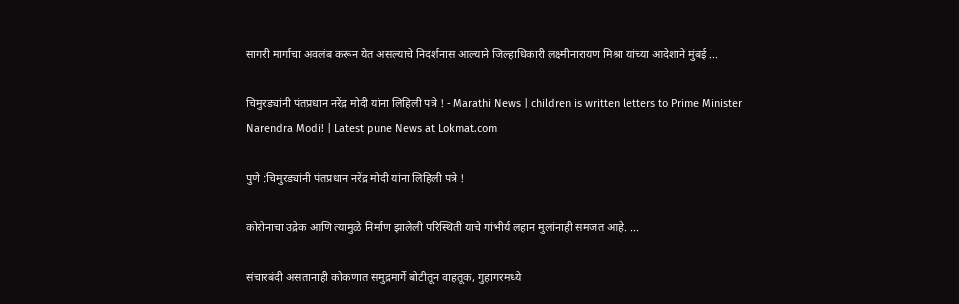सागरी मार्गाचा अवलंब करून येत असल्याचे निदर्शनास आल्याने जिल्हाधिकारी लक्ष्मीनारायण मिश्रा यांच्या आदेशाने मुंबई ...

चिमुरड्यांनी पंतप्रधान नरेंद्र मोदी यांना लिहिली पत्रे ! - Marathi News | children is written letters to Prime Minister Narendra Modi! | Latest pune News at Lokmat.com

पुणे :चिमुरड्यांनी पंतप्रधान नरेंद्र मोदी यांना लिहिली पत्रे !

कोरोनाचा उद्रेक आणि त्यामुळे निर्माण झालेली परिस्थिती याचे गांभीर्य लहान मुलांनाही समजत आहे. ...

संचारबंदी असतानाही कोकणात समुद्रमार्गे बोटीतून वाहतूक, गुहागरमध्ये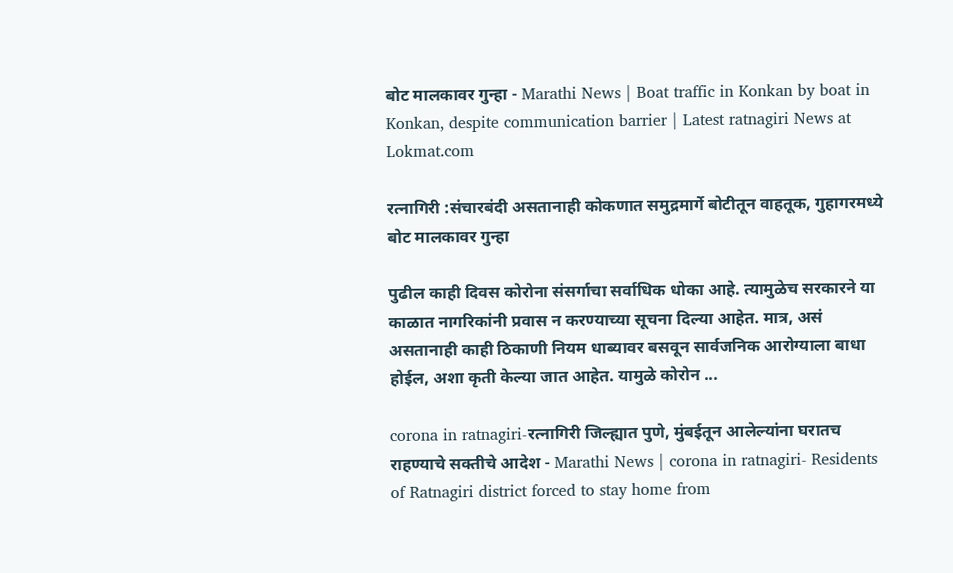बोट मालकावर गुन्हा - Marathi News | Boat traffic in Konkan by boat in Konkan, despite communication barrier | Latest ratnagiri News at Lokmat.com

रत्नागिरी :संचारबंदी असतानाही कोकणात समुद्रमार्गे बोटीतून वाहतूक, गुहागरमध्ये बोट मालकावर गुन्हा

पुढील काही दिवस कोरोना संसर्गाचा सर्वाधिक धोका आहे. त्यामुळेच सरकारने या काळात नागरिकांनी प्रवास न करण्याच्या सूचना दिल्या आहेत. मात्र, असं असतानाही काही ठिकाणी नियम धाब्यावर बसवून सार्वजनिक आरोग्याला बाधा होईल, अशा कृती केल्या जात आहेत. यामुळे कोरोन ...

corona in ratnagiri-रत्नागिरी जिल्ह्यात पुणे, मुंबईतून आलेल्यांना घरातच राहण्याचे सक्तीचे आदेश - Marathi News | corona in ratnagiri- Residents of Ratnagiri district forced to stay home from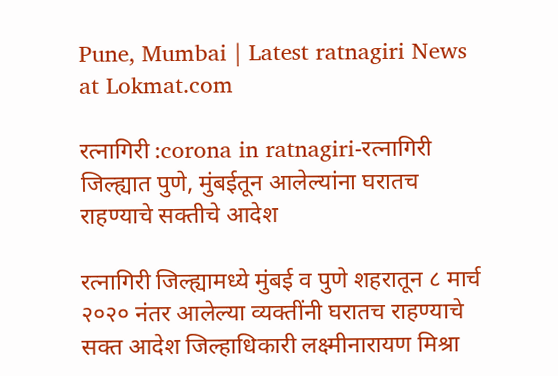Pune, Mumbai | Latest ratnagiri News at Lokmat.com

रत्नागिरी :corona in ratnagiri-रत्नागिरी जिल्ह्यात पुणे, मुंबईतून आलेल्यांना घरातच राहण्याचे सक्तीचे आदेश

रत्नागिरी जिल्ह्यामध्ये मुंबई व पुणे शहरातून ८ मार्च २०२० नंतर आलेल्या व्यक्तींनी घरातच राहण्याचे सक्त आदेश जिल्हाधिकारी लक्ष्मीनारायण मिश्रा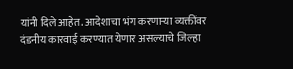यांनी दिले आहेत. आदेशाचा भंग करणाऱ्या व्यक्तींवर दंडनीय कारवाई करण्यात येणार असल्याचे जिल्हा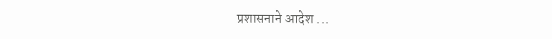प्रशासनाने आदेश ...